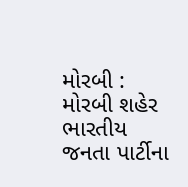મોરબી : મોરબી શહેર ભારતીય જનતા પાર્ટીના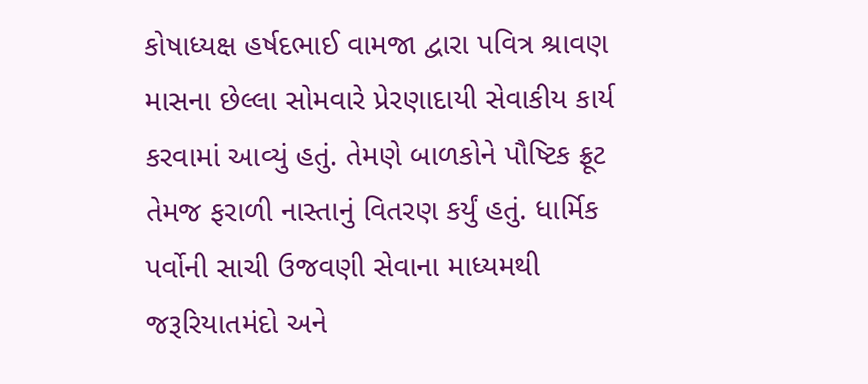કોષાધ્યક્ષ હર્ષદભાઈ વામજા દ્વારા પવિત્ર શ્રાવણ માસના છેલ્લા સોમવારે પ્રેરણાદાયી સેવાકીય કાર્ય કરવામાં આવ્યું હતું. તેમણે બાળકોને પૌષ્ટિક ફ્રૂટ તેમજ ફરાળી નાસ્તાનું વિતરણ કર્યું હતું. ધાર્મિક પર્વોની સાચી ઉજવણી સેવાના માધ્યમથી જરૂરિયાતમંદો અને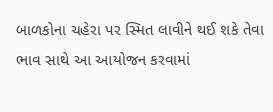બાળકોના ચહેરા પર સ્મિત લાવીને થઈ શકે તેવા ભાવ સાથે આ આયોજન કરવામાં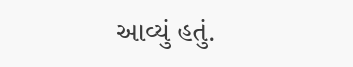આવ્યું હતું.